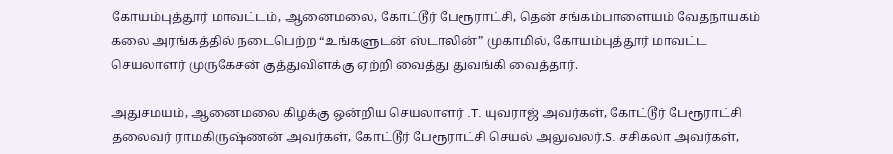கோயம்புத்தூர் மாவட்டம், ஆனைமலை, கோட்டூர் பேரூராட்சி, தென் சங்கம்பாளையம் வேதநாயகம் கலை அரங்கத்தில் நடைபெற்ற “உங்களுடன் ஸ்டாலின்” முகாமில், கோயம்புத்தூர் மாவட்ட செயலாளர் முருகேசன் குத்துவிளக்கு ஏற்றி வைத்து துவங்கி வைத்தார்.

அதுசமயம், ஆனைமலை கிழக்கு ஒன்றிய செயலாளர் .T. யுவராஜ் அவர்கள், கோட்டூர் பேரூராட்சி தலைவர் ராமகிருஷ்ணன் அவர்கள், கோட்டூர் பேரூராட்சி செயல் அலுவலர்.S. சசிகலா அவர்கள்,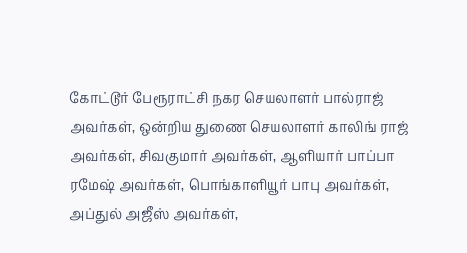கோட்டூர் பேரூராட்சி நகர செயலாளர் பால்ராஜ் அவர்கள், ஒன்றிய துணை செயலாளர் காலிங் ராஜ் அவர்கள், சிவகுமார் அவர்கள், ஆளியார் பாப்பா ரமேஷ் அவர்கள், பொங்காளியூர் பாபு அவர்கள், அப்துல் அஜீஸ் அவர்கள்,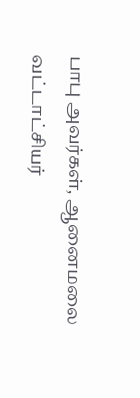பாபு அவர்கள், ஆனைமலை வட்டாட்சியர்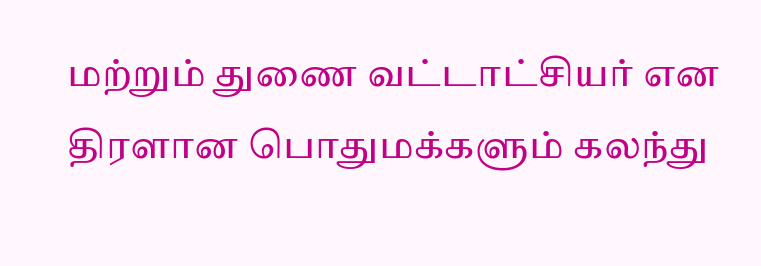மற்றும் துணை வட்டாட்சியர் என திரளான பொதுமக்களும் கலந்து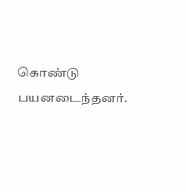கொண்டு பயனடைந்தனர்.